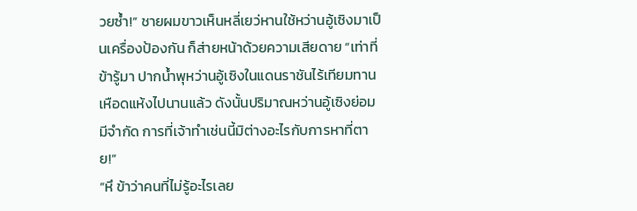วยซ้ำ!” ชายผมขาวเห็นหลี่เยว่หานใช้หว่านอู้เซิงมาเป็นเครื่องป้องกัน ก็ส่ายหน้าด้วยความเสียดาย “เท่าที่ข้ารู้มา ปากน้ำพุหว่านอู้เซิงในแดนราชันไร้เทียมทานเหือดแห้งไปนานแล้ว ดังนั้นปริมาณหว่านอู้เซิงย่อมมีจำกัด การที่เจ้าทำเช่นนี้มิต่างอะไรกับการหาที่ตาย!”
“หึ ข้าว่าคนที่ไม่รู้อะไรเลย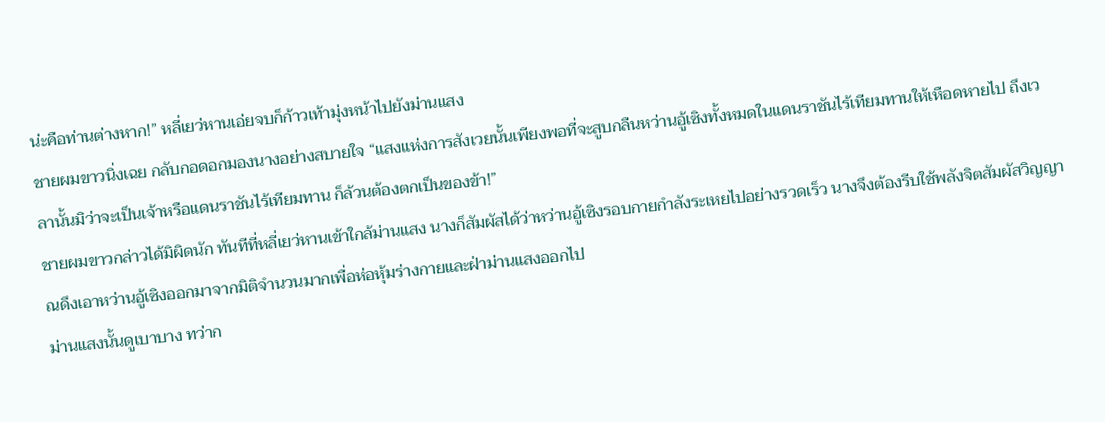น่ะคือท่านต่างหาก!” หลี่เยว่หานเอ่ยจบก็ก้าวเท้ามุ่งหน้าไปยังม่านแสง
ชายผมขาวนิ่งเฉย กลับกอดอกมองนางอย่างสบายใจ “แสงแห่งการสังเวยนั้นเพียงพอที่จะสูบกลืนหว่านอู้เซิงทั้งหมดในแดนราชันไร้เทียมทานให้เหือดหายไป ถึงเวลานั้นมิว่าจะเป็นเจ้าหรือแดนราชันไร้เทียมทาน ก็ล้วนต้องตกเป็นของข้า!”
ชายผมขาวกล่าวได้มิผิดนัก ทันทีที่หลี่เยว่หานเข้าใกล้ม่านแสง นางก็สัมผัสได้ว่าหว่านอู้เซิงรอบกายกำลังระเหยไปอย่างรวดเร็ว นางจึงต้องรีบใช้พลังจิตสัมผัสวิญญาณดึงเอาหว่านอู้เซิงออกมาจากมิติจำนวนมากเพื่อห่อหุ้มร่างกายและฝ่าม่านแสงออกไป
ม่านแสงนั้นดูเบาบาง ทว่าก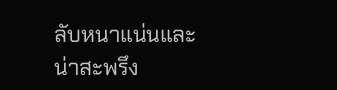ลับหนาแน่นและน่าสะพรึง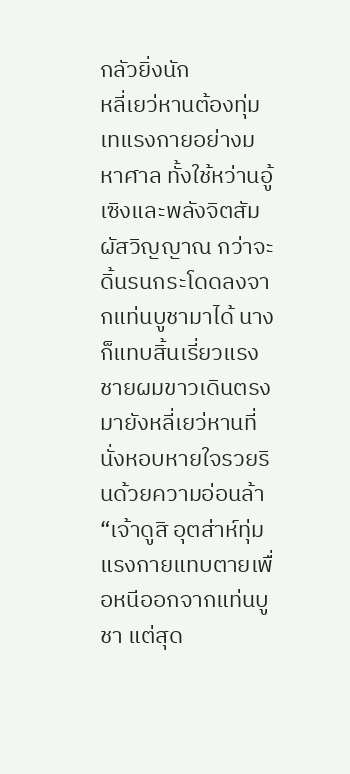กลัวยิ่งนัก
หลี่เยว่หานต้องทุ่มเทแรงกายอย่างมหาศาล ทั้งใช้หว่านอู้เซิงและพลังจิตสัมผัสวิญญาณ กว่าจะดิ้นรนกระโดดลงจากแท่นบูชามาได้ นางก็แทบสิ้นเรี่ยวแรง
ชายผมขาวเดินตรงมายังหลี่เยว่หานที่นั่งหอบหายใจรวยรินด้วยความอ่อนล้า “เจ้าดูสิ อุตส่าห์ทุ่มแรงกายแทบตายเพื่อหนีออกจากแท่นบูชา แต่สุด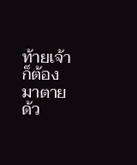ท้ายเจ้าก็ต้องมาตายด้ว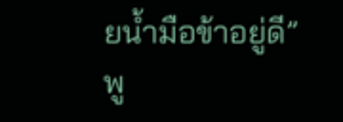ยน้ำมือข้าอยู่ดี”
พู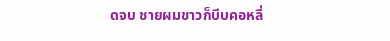ดจบ ชายผมขาวก็บีบคอหลี่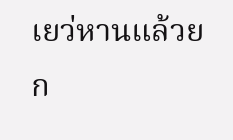เยว่หานแล้วยก